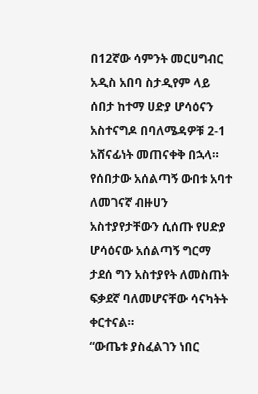በ12ኛው ሳምንት መርሀግብር አዲስ አበባ ስታዲየም ላይ ሰበታ ከተማ ሀድያ ሆሳዕናን አስተናግዶ በባለሜዳዎቹ 2-1 አሸናፊነት መጠናቀቅ በኋላ። የሰበታው አሰልጣኝ ውበቱ አባተ ለመገናኛ ብዙሀን አስተያየታቸውን ሲሰጡ የሀድያ ሆሳዕናው አሰልጣኝ ግርማ ታደሰ ግን አስተያየት ለመስጠት ፍቃደኛ ባለመሆናቸው ሳናካትት ቀርተናል።
“ውጤቱ ያስፈልገን ነበር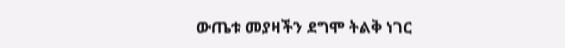ውጤቱ መያዛችን ደግሞ ትልቅ ነገር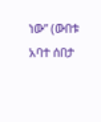ነው” (ውበቱ አባተ ሰበታ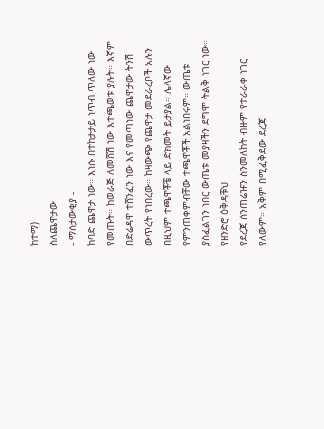ከተማ)
ስለጨዋታው
- ማሰታውቂያ -
ከባድ ጨዋታ ነው። እነሱ በተከታታይ ነጥብ ጥለው ነው የመጡት። ከወራጅ ለመሸሽ ነው እተጫወቱ ያሉት። እኛም በድሬዳዋ ተሸንፈን ነው እና የመጣነው ጨዋታው ትንሽ ውጥረት የነበረው። ከዛውጭ የጨዋታ መደራረቦች አሉን በዚህም ተጫዋቾቼ ላይ ድክመት ይታያል። ሌላኛው የምንጠቀምብቸው ተጫዋቾች አልነበሩም። ውጤቱ ያስፈልገን ነበር ውጤቱ መያዛችን ደግሞ ትልቅ ነገር ነው።
የዘንድሮ ዕቅዳቹህ
የደረጃ ሰንጠሬዡን ስንመለከት ብዙም የተራራቀ ነገር የለውም። አቅም በሚፈቅደው ደረጃ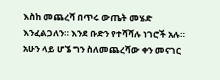እስከ መጨረሻ በጥሩ ውጤት መሄድ እንፈልጋለን። እንደ ቡድን የተሻሻሉ ነገሮች አሉ። አሁን ላይ ሆኜ ግን ስለመጨረሻው ቀን መናገር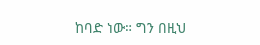ከባድ ነው። ግን በዚህ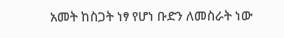አመት ከስጋት ነፃ የሆነ ቡድን ለመስራት ነው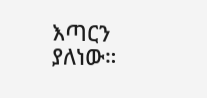እጣርን ያለነው።